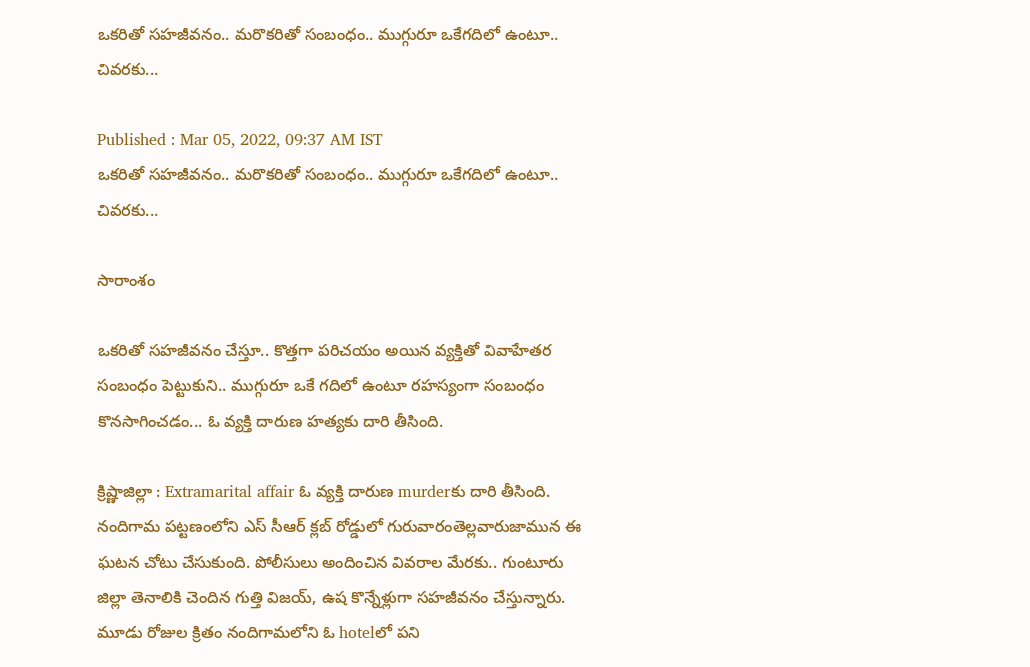ఒకరితో సహజీవనం.. మరొకరితో సంబంధం.. ముగ్గురూ ఒకేగదిలో ఉంటూ.. చివరకు...

Published : Mar 05, 2022, 09:37 AM IST
ఒకరితో సహజీవనం.. మరొకరితో సంబంధం.. ముగ్గురూ ఒకేగదిలో ఉంటూ.. చివరకు...

సారాంశం

ఒకరితో సహజీవనం చేస్తూ.. కొత్తగా పరిచయం అయిన వ్యక్తితో వివాహేతర సంబంధం పెట్టుకుని.. ముగ్గురూ ఒకే గదిలో ఉంటూ రహస్యంగా సంబంధం కొనసాగించడం... ఓ వ్యక్తి దారుణ హత్యకు దారి తీసింది.

క్రిష్ణాజిల్లా : Extramarital affair ఓ వ్యక్తి దారుణ murderకు దారి తీసింది. నందిగామ పట్టణంలోని ఎస్ సీఆర్ క్లబ్ రోడ్డులో గురువారంతెల్లవారుజామున ఈ ఘటన చోటు చేసుకుంది. పోలీసులు అందించిన వివరాల మేరకు.. గుంటూరు జిల్లా తెనాలికి చెందిన గుత్తి విజయ్, ఉష కొన్నేళ్లుగా సహజీవనం చేస్తున్నారు. మూడు రోజుల క్రితం నందిగామలోని ఓ hotelలో పని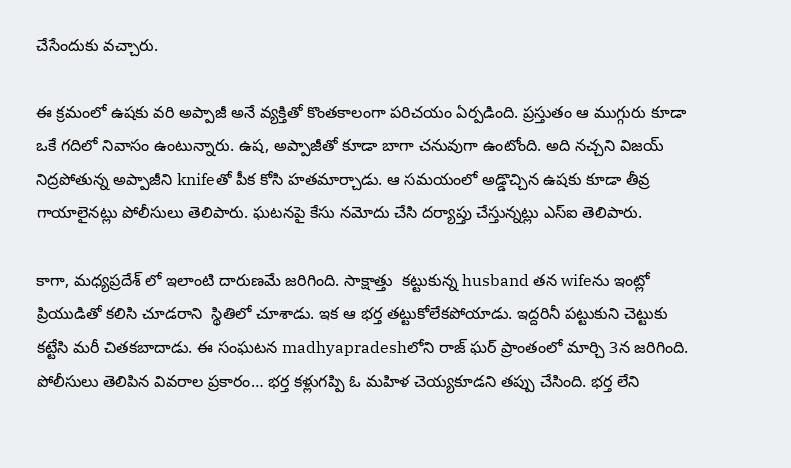చేసేందుకు వచ్చారు.

ఈ క్రమంలో ఉషకు వరి అప్పాజీ అనే వ్యక్తితో కొంతకాలంగా పరిచయం ఏర్పడింది. ప్రస్తుతం ఆ ముగ్గురు కూడా ఒకే గదిలో నివాసం ఉంటున్నారు. ఉష, అప్పాజీతో కూడా బాగా చనువుగా ఉంటోంది. అది నచ్చని విజయ్ నిద్రపోతున్న అప్పాజీని knifeతో పీక కోసి హతమార్చాడు. ఆ సమయంలో అడ్డొచ్చిన ఉషకు కూడా తీవ్ర గాయాలైనట్లు పోలీసులు తెలిపారు. ఘటనపై కేసు నమోదు చేసి దర్యాప్తు చేస్తున్నట్లు ఎస్ఐ తెలిపారు.

కాగా, మధ్యప్రదేశ్ లో ఇలాంటి దారుణమే జరిగింది. సాక్షాత్తు  కట్టుకున్న husband తన wifeను ఇంట్లో ప్రియుడితో కలిసి చూడరాని  స్థితిలో చూశాడు. ఇక ఆ భర్త తట్టుకోలేకపోయాడు. ఇద్దరినీ పట్టుకుని చెట్టుకు కట్టేసి మరీ చితకబాదాడు. ఈ సంఘటన madhyapradeshలోని రాజ్ ఘర్ ప్రాంతంలో మార్చి 3న జరిగింది. పోలీసులు తెలిపిన వివరాల ప్రకారం… భర్త కళ్లుగప్పి ఓ మహిళ చెయ్యకూడని తప్పు చేసింది. భర్త లేని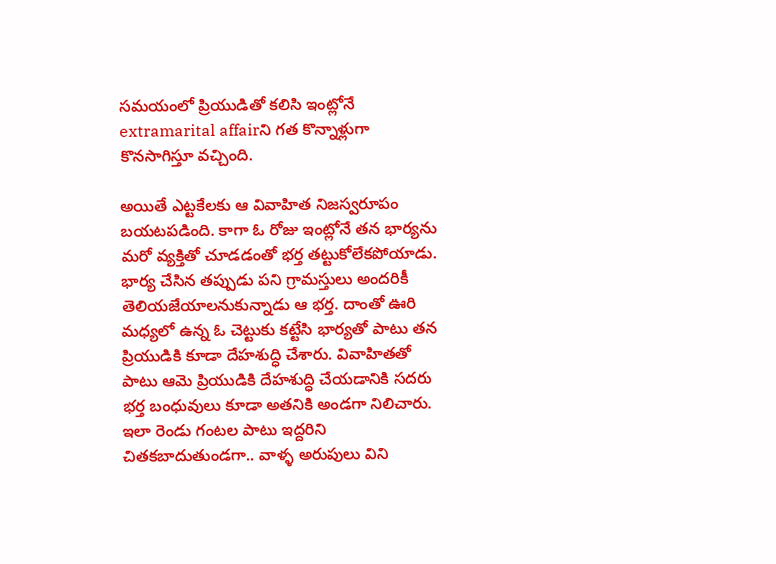సమయంలో ప్రియుడితో కలిసి ఇంట్లోనే extramarital affairని గత కొన్నాళ్లుగా కొనసాగిస్తూ వచ్చింది.

అయితే ఎట్టకేలకు ఆ వివాహిత నిజస్వరూపం బయటపడింది. కాగా ఓ రోజు ఇంట్లోనే తన భార్యను మరో వ్యక్తితో చూడడంతో భర్త తట్టుకోలేకపోయాడు. భార్య చేసిన తప్పుడు పని గ్రామస్తులు అందరికీ తెలియజేయాలనుకున్నాడు ఆ భర్త. దాంతో ఊరి మధ్యలో ఉన్న ఓ చెట్టుకు కట్టేసి భార్యతో పాటు తన ప్రియుడికి కూడా దేహశుద్ధి చేశారు. వివాహితతో పాటు ఆమె ప్రియుడికి దేహశుద్ధి చేయడానికి సదరు భర్త బంధువులు కూడా అతనికి అండగా నిలిచారు. ఇలా రెండు గంటల పాటు ఇద్దరిని చితకబాదుతుండగా.. వాళ్ళ అరుపులు విని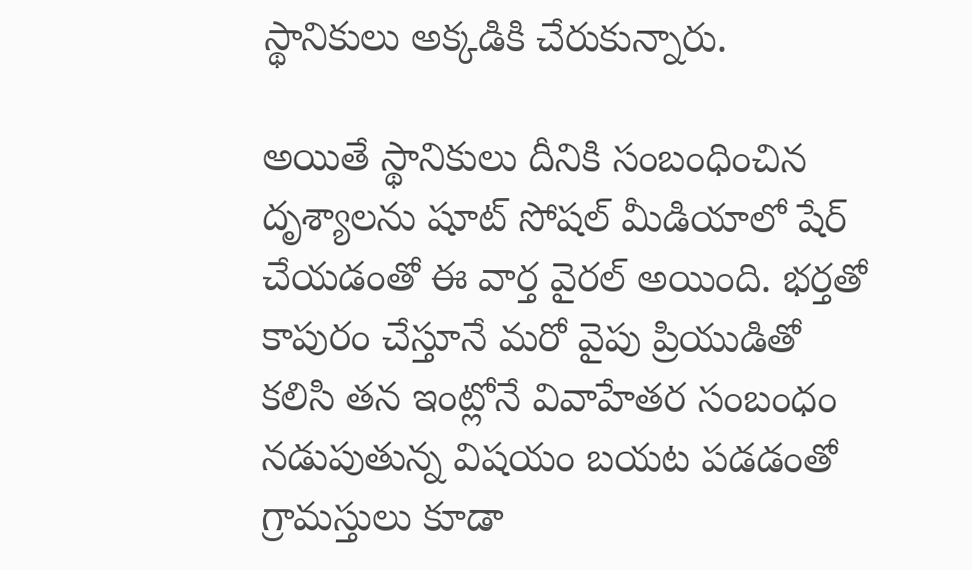స్థానికులు అక్కడికి చేరుకున్నారు.

అయితే స్థానికులు దీనికి సంబంధించిన దృశ్యాలను షూట్ సోషల్ మీడియాలో షేర్ చేయడంతో ఈ వార్త వైరల్ అయింది. భర్తతో కాపురం చేస్తూనే మరో వైపు ప్రియుడితో కలిసి తన ఇంట్లోనే వివాహేతర సంబంధం నడుపుతున్న విషయం బయట పడడంతో గ్రామస్తులు కూడా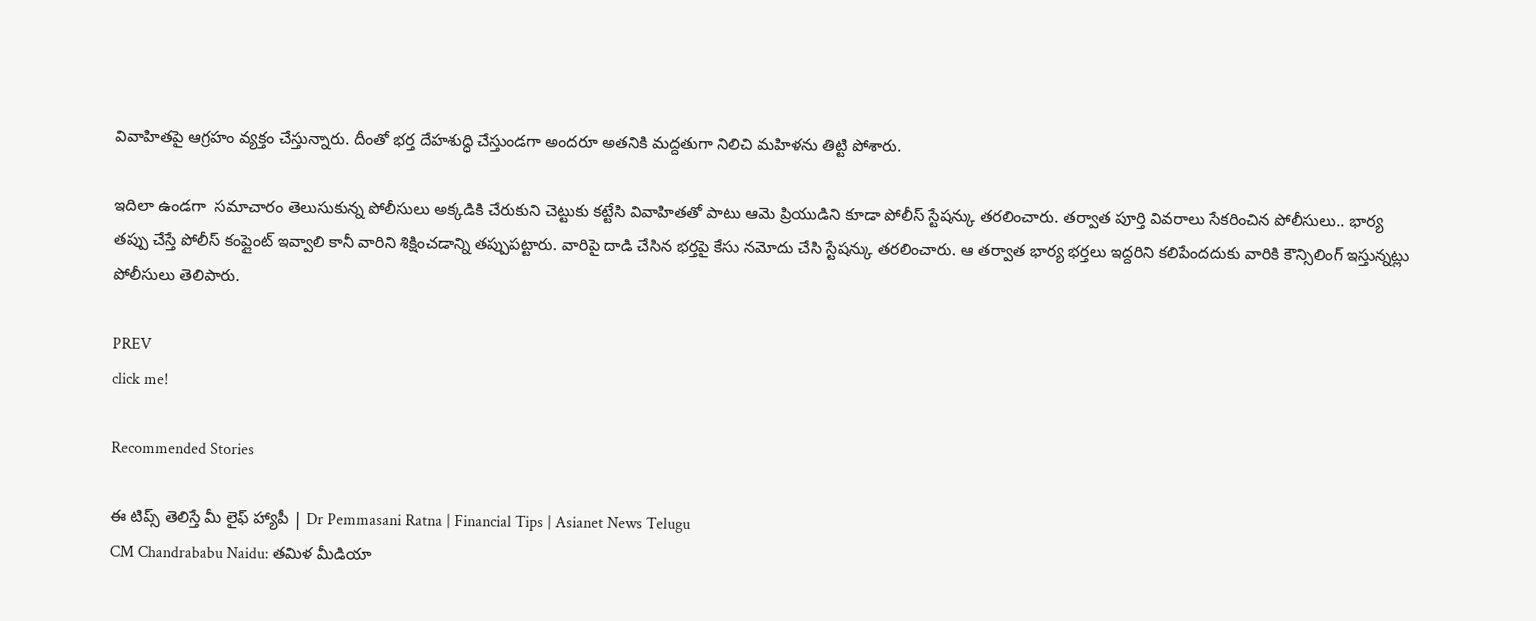వివాహితపై ఆగ్రహం వ్యక్తం చేస్తున్నారు. దీంతో భర్త దేహశుద్ధి చేస్తుండగా అందరూ అతనికి మద్దతుగా నిలిచి మహిళను తిట్టి పోశారు.

ఇదిలా ఉండగా  సమాచారం తెలుసుకున్న పోలీసులు అక్కడికి చేరుకుని చెట్టుకు కట్టేసి వివాహితతో పాటు ఆమె ప్రియుడిని కూడా పోలీస్ స్టేషన్కు తరలించారు. తర్వాత పూర్తి వివరాలు సేకరించిన పోలీసులు.. భార్య తప్పు చేస్తే పోలీస్ కంప్లైంట్ ఇవ్వాలి కానీ వారిని శిక్షించడాన్ని తప్పుపట్టారు. వారిపై దాడి చేసిన భర్తపై కేసు నమోదు చేసి స్టేషన్కు తరలించారు. ఆ తర్వాత భార్య భర్తలు ఇద్దరిని కలిపేందదుకు వారికి కౌన్సిలింగ్ ఇస్తున్నట్లు పోలీసులు తెలిపారు.

PREV
click me!

Recommended Stories

ఈ టిప్స్ తెలిస్తే మీ లైఫ్ హ్యాపీ | Dr Pemmasani Ratna | Financial Tips | Asianet News Telugu
CM Chandrababu Naidu: తమిళ మీడియా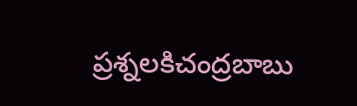ప్రశ్నలకిచంద్రబాబు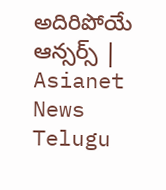అదిరిపోయే ఆన్సర్స్ | Asianet News Telugu